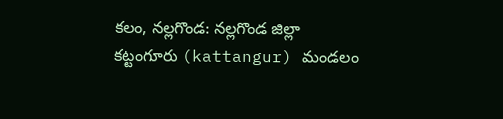కలం, నల్లగొండ: నల్లగొండ జిల్లా కట్టంగూరు (kattangur) మండలం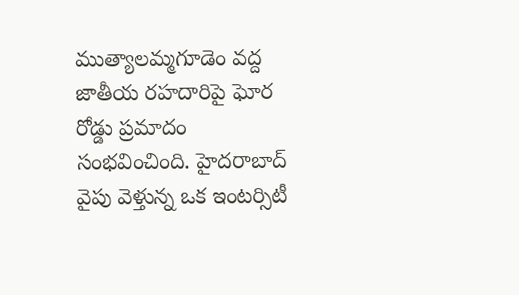ముత్యాలమ్మగూడెం వద్ద జాతీయ రహదారిపై ఘోర రోడ్డు ప్రమాదం సంభవించింది. హైదరాబాద్ వైపు వెళ్తున్న ఒక ఇంటర్సిటీ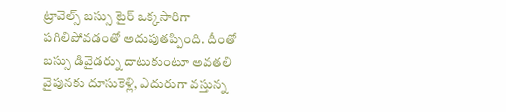ట్రావెల్స్ బస్సు టైర్ ఒక్కసారిగా పగిలిపోవడంతో అదుపుతప్పింది. దీంతో బస్సు డివైడర్ను దాటుకుంటూ అవతలి వైపునకు దూసుకెళ్లి, ఎదురుగా వస్తున్న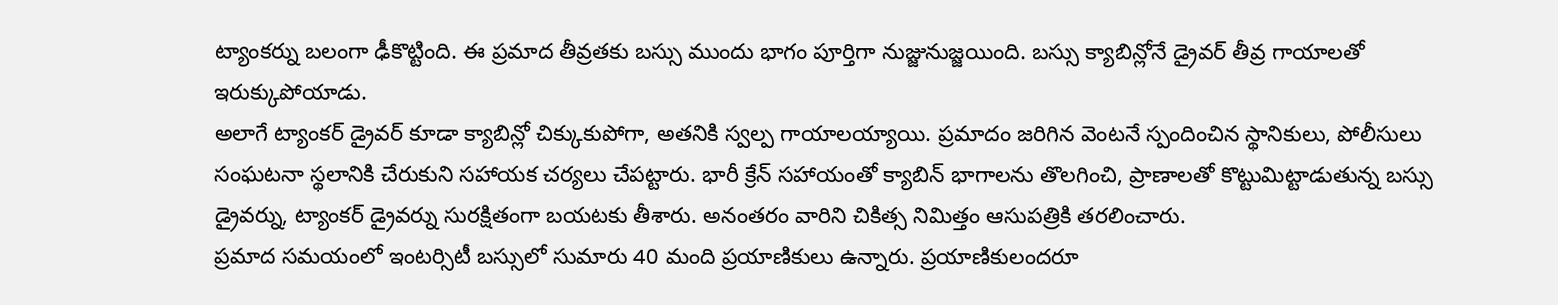ట్యాంకర్ను బలంగా ఢీకొట్టింది. ఈ ప్రమాద తీవ్రతకు బస్సు ముందు భాగం పూర్తిగా నుజ్జునుజ్జయింది. బస్సు క్యాబిన్లోనే డ్రైవర్ తీవ్ర గాయాలతో ఇరుక్కుపోయాడు.
అలాగే ట్యాంకర్ డ్రైవర్ కూడా క్యాబిన్లో చిక్కుకుపోగా, అతనికి స్వల్ప గాయాలయ్యాయి. ప్రమాదం జరిగిన వెంటనే స్పందించిన స్థానికులు, పోలీసులు సంఘటనా స్థలానికి చేరుకుని సహాయక చర్యలు చేపట్టారు. భారీ క్రేన్ సహాయంతో క్యాబిన్ భాగాలను తొలగించి, ప్రాణాలతో కొట్టుమిట్టాడుతున్న బస్సు డ్రైవర్ను, ట్యాంకర్ డ్రైవర్ను సురక్షితంగా బయటకు తీశారు. అనంతరం వారిని చికిత్స నిమిత్తం ఆసుపత్రికి తరలించారు.
ప్రమాద సమయంలో ఇంటర్సిటీ బస్సులో సుమారు 40 మంది ప్రయాణికులు ఉన్నారు. ప్రయాణికులందరూ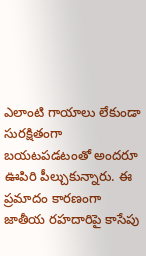ఎలాంటి గాయాలు లేకుండా సురక్షితంగా బయటపడటంతో అందరూ ఊపిరి పీల్చుకున్నారు. ఈ ప్రమాదం కారణంగా జాతీయ రహదారిపై కాసేపు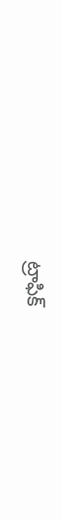ట్రాఫిక్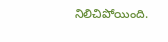నిలిచిపోయింది.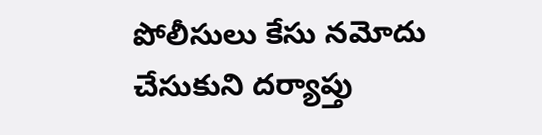పోలీసులు కేసు నమోదు చేసుకుని దర్యాప్తు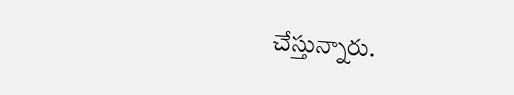చేస్తున్నారు.